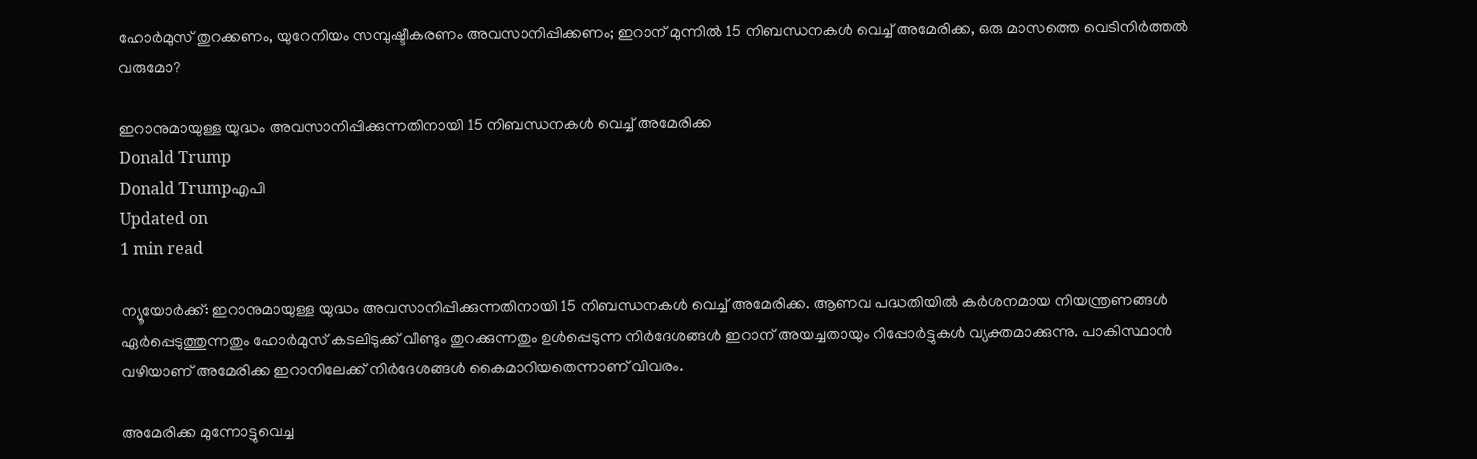ഹോര്‍മുസ് തുറക്കണം, യുറേനിയം സമ്പുഷ്ടീകരണം അവസാനിപ്പിക്കണം; ഇറാന് മുന്നില്‍ 15 നിബന്ധനകള്‍ വെച്ച് അമേരിക്ക, ഒരു മാസത്തെ വെടിനിര്‍ത്തല്‍ വരുമോ?

ഇറാനുമായുള്ള യുദ്ധം അവസാനിപ്പിക്കുന്നതിനായി 15 നിബന്ധനകള്‍ വെച്ച് അമേരിക്ക
Donald Trump
Donald Trumpഎപി
Updated on
1 min read

ന്യൂയോര്‍ക്ക്: ഇറാനുമായുള്ള യുദ്ധം അവസാനിപ്പിക്കുന്നതിനായി 15 നിബന്ധനകള്‍ വെച്ച് അമേരിക്ക. ആണവ പദ്ധതിയില്‍ കര്‍ശനമായ നിയന്ത്രണങ്ങള്‍ ഏര്‍പ്പെടുത്തുന്നതും ഹോര്‍മുസ് കടലിടുക്ക് വീണ്ടും തുറക്കുന്നതും ഉള്‍പ്പെടുന്ന നിര്‍ദേശങ്ങള്‍ ഇറാന് അയച്ചതായും റിപ്പോര്‍ട്ടുകള്‍ വ്യക്തമാക്കുന്നു. പാകിസ്ഥാന്‍ വഴിയാണ് അമേരിക്ക ഇറാനിലേക്ക് നിര്‍ദേശങ്ങള്‍ കൈമാറിയതെന്നാണ് വിവരം.

അമേരിക്ക മുന്നോട്ടുവെച്ച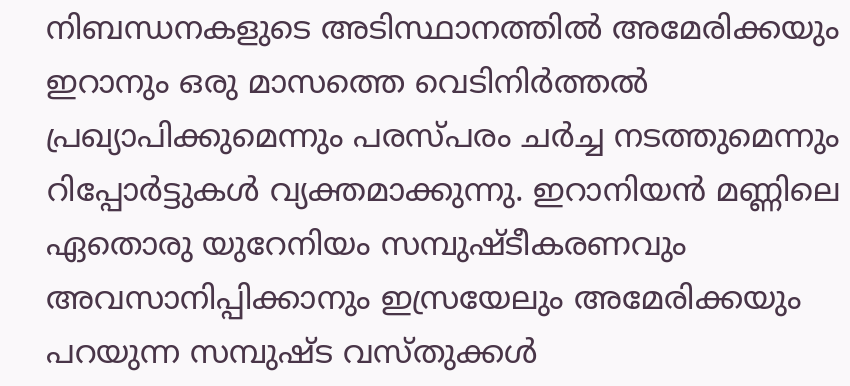നിബന്ധനകളുടെ അടിസ്ഥാനത്തില്‍ അമേരിക്കയും ഇറാനും ഒരു മാസത്തെ വെടിനിര്‍ത്തല്‍ പ്രഖ്യാപിക്കുമെന്നും പരസ്പരം ചര്‍ച്ച നടത്തുമെന്നും റിപ്പോര്‍ട്ടുകള്‍ വ്യക്തമാക്കുന്നു. ഇറാനിയന്‍ മണ്ണിലെ ഏതൊരു യുറേനിയം സമ്പുഷ്ടീകരണവും അവസാനിപ്പിക്കാനും ഇസ്രയേലും അമേരിക്കയും പറയുന്ന സമ്പുഷ്ട വസ്തുക്കള്‍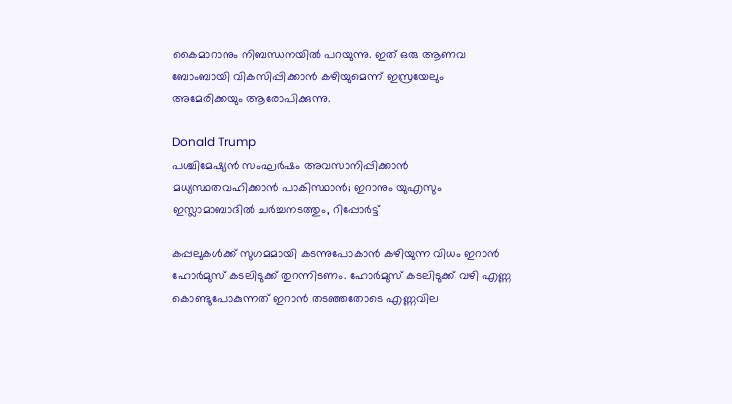കൈമാറാനും നിബന്ധനയില്‍ പറയുന്നു. ഇത് ഒരു ആണവ ബോംബായി വികസിപ്പിക്കാന്‍ കഴിയുമെന്ന് ഇസ്രയേലും അമേരിക്കയും ആരോപിക്കുന്നു.

Donald Trump
പശ്ചിമേഷ്യന്‍ സംഘര്‍ഷം അവസാനിപ്പിക്കാന്‍ മധ്യസ്ഥതവഹിക്കാന്‍ പാകിസ്ഥാന്‍; ഇറാനും യുഎസും ഇസ്ലാമാബാദില്‍ ചര്‍ച്ചനടത്തും, റിപ്പോര്‍ട്ട്

കപ്പലുകള്‍ക്ക് സുഗമമായി കടന്നുപോകാന്‍ കഴിയുന്ന വിധം ഇറാന്‍ ഹോര്‍മുസ് കടലിടുക്ക് തുറന്നിടണം. ഹോര്‍മുസ് കടലിടുക്ക് വഴി എണ്ണ കൊണ്ടുപോകുന്നത് ഇറാന്‍ തടഞ്ഞതോടെ എണ്ണവില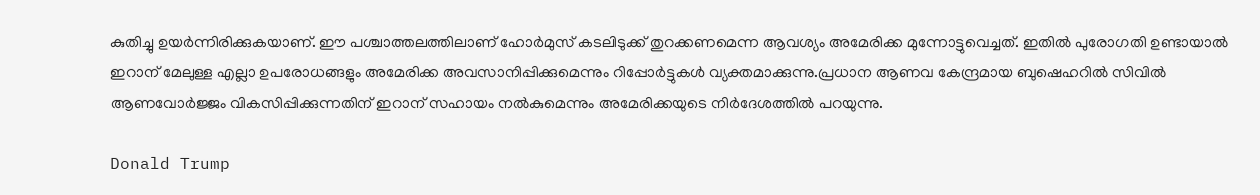കുതിച്ചു ഉയര്‍ന്നിരിക്കുകയാണ്. ഈ പശ്ചാത്തലത്തിലാണ് ഹോര്‍മുസ് കടലിടുക്ക് തുറക്കണമെന്ന ആവശ്യം അമേരിക്ക മുന്നോട്ടുവെച്ചത്. ഇതില്‍ പുരോഗതി ഉണ്ടായാല്‍ ഇറാന് മേലുള്ള എല്ലാ ഉപരോധങ്ങളും അമേരിക്ക അവസാനിപ്പിക്കുമെന്നും റിപ്പോര്‍ട്ടുകള്‍ വ്യക്തമാക്കുന്നു.പ്രധാന ആണവ കേന്ദ്രമായ ബുഷെഹറില്‍ സിവില്‍ ആണവോര്‍ജ്ജം വികസിപ്പിക്കുന്നതിന് ഇറാന് സഹായം നല്‍കുമെന്നും അമേരിക്കയുടെ നിർദേശത്തിൽ പറയുന്നു.

Donald Trump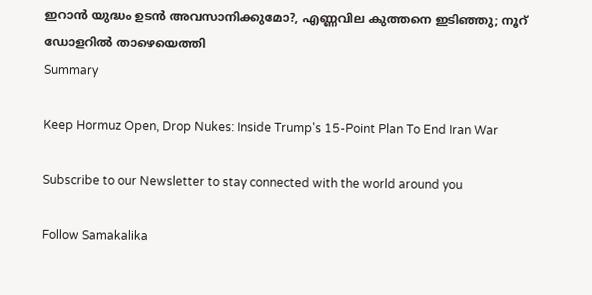ഇറാന്‍ യുദ്ധം ഉടന്‍ അവസാനിക്കുമോ?, എണ്ണവില കുത്തനെ ഇടിഞ്ഞു; നൂറ് ഡോളറില്‍ താഴെയെത്തി
Summary

Keep Hormuz Open, Drop Nukes: Inside Trump's 15-Point Plan To End Iran War

Subscribe to our Newsletter to stay connected with the world around you

Follow Samakalika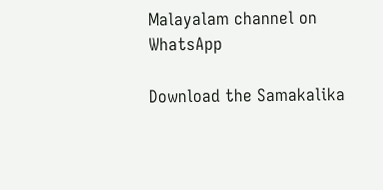Malayalam channel on WhatsApp

Download the Samakalika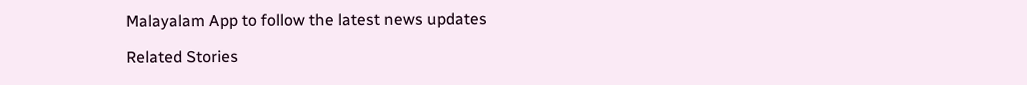Malayalam App to follow the latest news updates

Related Stories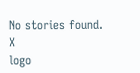No stories found.
X
logo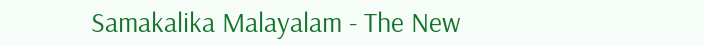Samakalika Malayalam - The New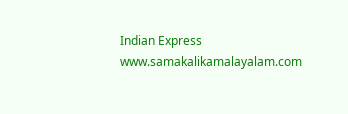Indian Express
www.samakalikamalayalam.com